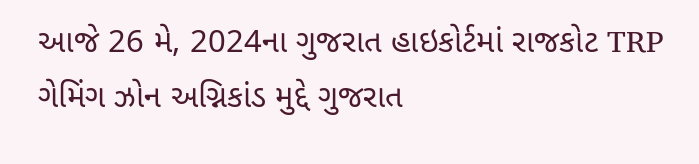આજે 26 મે, 2024ના ગુજરાત હાઇકોર્ટમાં રાજકોટ TRP ગેમિંગ ઝોન અગ્નિકાંડ મુદ્દે ગુજરાત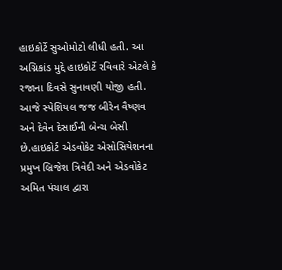હાઇકોર્ટે સુઓમોટો લીધી હતી. આ અગ્નિકાંડ મુદ્દે હાઇકોર્ટે રવિવારે એટલે કે રજાના દિવસે સુનાવણી યોજી હતી.
આજે સ્પેશિયલ જજ બીરેન વૈષ્ણવ અને દેવેન દેસાઈની બેન્ચ બેસી છે.હાઇકોર્ટ એડવોકેટ એસોસિયેશનના પ્રમુખ બ્રિજેશ ત્રિવેદી અને એડવોકેટ અમિત પંચાલ દ્વારા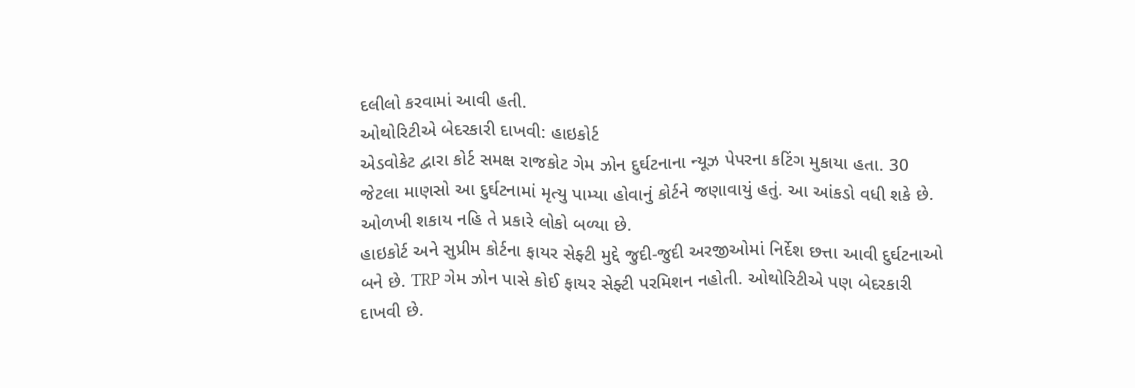દલીલો કરવામાં આવી હતી.
ઓથોરિટીએ બેદરકારી દાખવી: હાઇકોર્ટ
એડવોકેટ દ્વારા કોર્ટ સમક્ષ રાજકોટ ગેમ ઝોન દુર્ઘટનાના ન્યૂઝ પેપરના કટિંગ મુકાયા હતા. 30 જેટલા માણસો આ દુર્ઘટનામાં મૃત્યુ પામ્યા હોવાનું કોર્ટને જણાવાયું હતું. આ આંકડો વધી શકે છે. ઓળખી શકાય નહિ તે પ્રકારે લોકો બળ્યા છે.
હાઇકોર્ટ અને સુપ્રીમ કોર્ટના ફાયર સેફ્ટી મુદ્દે જુદી-જુદી અરજીઓમાં નિર્દેશ છત્તા આવી દુર્ઘટનાઓ બને છે. TRP ગેમ ઝોન પાસે કોઈ ફાયર સેફ્ટી પરમિશન નહોતી. ઓથોરિટીએ પણ બેદરકારી દાખવી છે.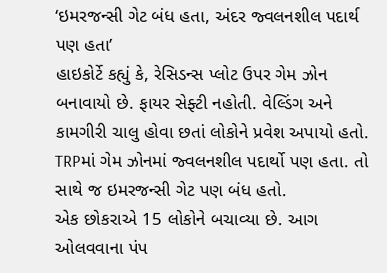‘ઇમરજન્સી ગેટ બંધ હતા, અંદર જ્વલનશીલ પદાર્થ પણ હતા’
હાઇકોર્ટે કહ્યું કે, રેસિડન્સ પ્લોટ ઉપર ગેમ ઝોન બનાવાયો છે. ફાયર સેફ્ટી નહોતી. વેલ્ડિંગ અને કામગીરી ચાલુ હોવા છતાં લોકોને પ્રવેશ અપાયો હતો. TRPમાં ગેમ ઝોનમાં જ્વલનશીલ પદાર્થો પણ હતા. તો સાથે જ ઇમરજન્સી ગેટ પણ બંધ હતો.
એક છોકરાએ 15 લોકોને બચાવ્યા છે. આગ ઓલવવાના પંપ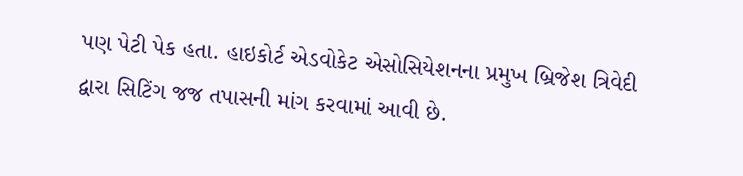પણ પેટી પેક હતા. હાઇકોર્ટ એડવોકેટ એસોસિયેશનના પ્રમુખ બ્રિજેશ ત્રિવેદી દ્વારા સિટિંગ જજ તપાસની માંગ કરવામાં આવી છે.